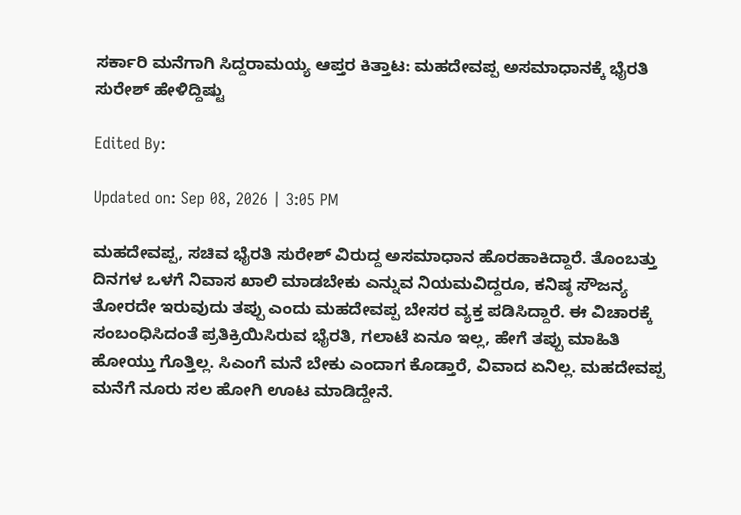ಸರ್ಕಾರಿ ಮನೆಗಾಗಿ ಸಿದ್ದರಾಮಯ್ಯ ಆಪ್ತರ ಕಿತ್ತಾಟ: ಮಹದೇವಪ್ಪ ಅಸಮಾಧಾನಕ್ಕೆ ಭೈರತಿ ಸುರೇಶ್ ಹೇಳಿದ್ದಿಷ್ಟು

Edited By:

Updated on: Sep 08, 2026 | 3:05 PM

ಮಹದೇವಪ್ಪ, ಸಚಿವ ಭೈರತಿ ಸುರೇಶ್ ವಿರುದ್ದ ಅಸಮಾಧಾನ ಹೊರಹಾಕಿದ್ದಾರೆ. ತೊಂಬತ್ತು ದಿನಗಳ ಒಳಗೆ ನಿವಾಸ ಖಾಲಿ ಮಾಡಬೇಕು ಎನ್ನುವ ನಿಯಮವಿದ್ದರೂ, ಕನಿಷ್ಠ ಸೌಜನ್ಯ ತೋರದೇ ಇರುವುದು ತಪ್ಪು ಎಂದು ಮಹದೇವಪ್ಪ ಬೇಸರ ವ್ಯಕ್ತ ಪಡಿಸಿದ್ದಾರೆ. ಈ ವಿಚಾರಕ್ಕೆ ಸಂಬಂಧಿಸಿದಂತೆ ಪ್ರತಿಕ್ರಿಯಿಸಿರುವ ಭೈರತಿ, ಗಲಾಟೆ ಏನೂ ಇಲ್ಲ, ಹೇಗೆ ತಪ್ಪು ಮಾಹಿತಿ ಹೋಯ್ತು ಗೊತ್ತಿಲ್ಲ. ಸಿಎಂಗೆ ಮನೆ ಬೇಕು ಎಂದಾಗ ಕೊಡ್ತಾರೆ, ವಿವಾದ ಏನಿಲ್ಲ. ಮಹದೇವಪ್ಪ ಮನೆಗೆ ನೂರು ಸಲ ಹೋಗಿ ಊಟ ಮಾಡಿದ್ದೇನೆ.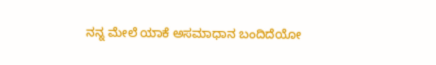ನನ್ನ ಮೇಲೆ ಯಾಕೆ ಅಸಮಾಧಾನ ಬಂದಿದೆಯೋ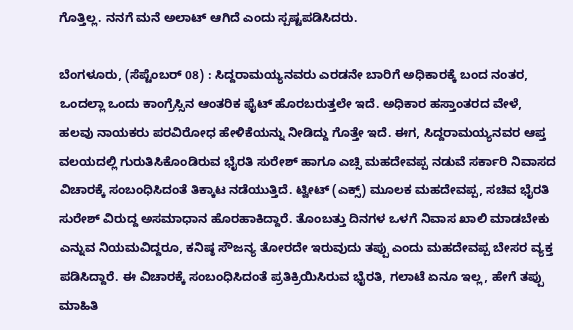ಗೊತ್ತಿಲ್ಲ. ನನಗೆ ಮನೆ ಅಲಾಟ್ ಆಗಿದೆ ಎಂದು ಸ್ಪಷ್ಟಪಡಿಸಿದರು.

ಬೆಂಗಳೂರು, (ಸೆಪ್ಟೆಂಬರ್ 08) : ಸಿದ್ದರಾಮಯ್ಯನವರು ಎರಡನೇ ಬಾರಿಗೆ ಅಧಿಕಾರಕ್ಕೆ ಬಂದ ನಂತರ, ಒಂದಲ್ಲಾ ಒಂದು ಕಾಂಗ್ರೆಸ್ಸಿನ ಆಂತರಿಕ ಫೈಟ್ ಹೊರಬರುತ್ತಲೇ ಇದೆ. ಅಧಿಕಾರ ಹಸ್ತಾಂತರದ ವೇಳೆ, ಹಲವು ನಾಯಕರು ಪರವಿರೋಧ ಹೇಳಿಕೆಯನ್ನು ನೀಡಿದ್ದು ಗೊತ್ತೇ ಇದೆ. ಈಗ, ಸಿದ್ದರಾಮಯ್ಯನವರ ಆಪ್ತ ವಲಯದಲ್ಲಿ ಗುರುತಿಸಿಕೊಂಡಿರುವ ಭೈರತಿ ಸುರೇಶ್ ಹಾಗೂ ಎಚ್ಸಿ ಮಹದೇವಪ್ಪ ನಡುವೆ ಸರ್ಕಾರಿ ನಿವಾಸದ ವಿಚಾರಕ್ಕೆ ಸಂಬಂಧಿಸಿದಂತೆ ತಿಕ್ಕಾಟ ನಡೆಯುತ್ತಿದೆ. ಟ್ವೀಟ್ (ಎಕ್ಸ್) ಮೂಲಕ ಮಹದೇವಪ್ಪ, ಸಚಿವ ಭೈರತಿ ಸುರೇಶ್ ವಿರುದ್ದ ಅಸಮಾಧಾನ ಹೊರಹಾಕಿದ್ದಾರೆ. ತೊಂಬತ್ತು ದಿನಗಳ ಒಳಗೆ ನಿವಾಸ ಖಾಲಿ ಮಾಡಬೇಕು ಎನ್ನುವ ನಿಯಮವಿದ್ದರೂ, ಕನಿಷ್ಠ ಸೌಜನ್ಯ ತೋರದೇ ಇರುವುದು ತಪ್ಪು ಎಂದು ಮಹದೇವಪ್ಪ ಬೇಸರ ವ್ಯಕ್ತ ಪಡಿಸಿದ್ದಾರೆ. ಈ ವಿಚಾರಕ್ಕೆ ಸಂಬಂಧಿಸಿದಂತೆ ಪ್ರತಿಕ್ರಿಯಿಸಿರುವ ಭೈರತಿ, ಗಲಾಟೆ ಏನೂ ಇಲ್ಲ, ಹೇಗೆ ತಪ್ಪು ಮಾಹಿತಿ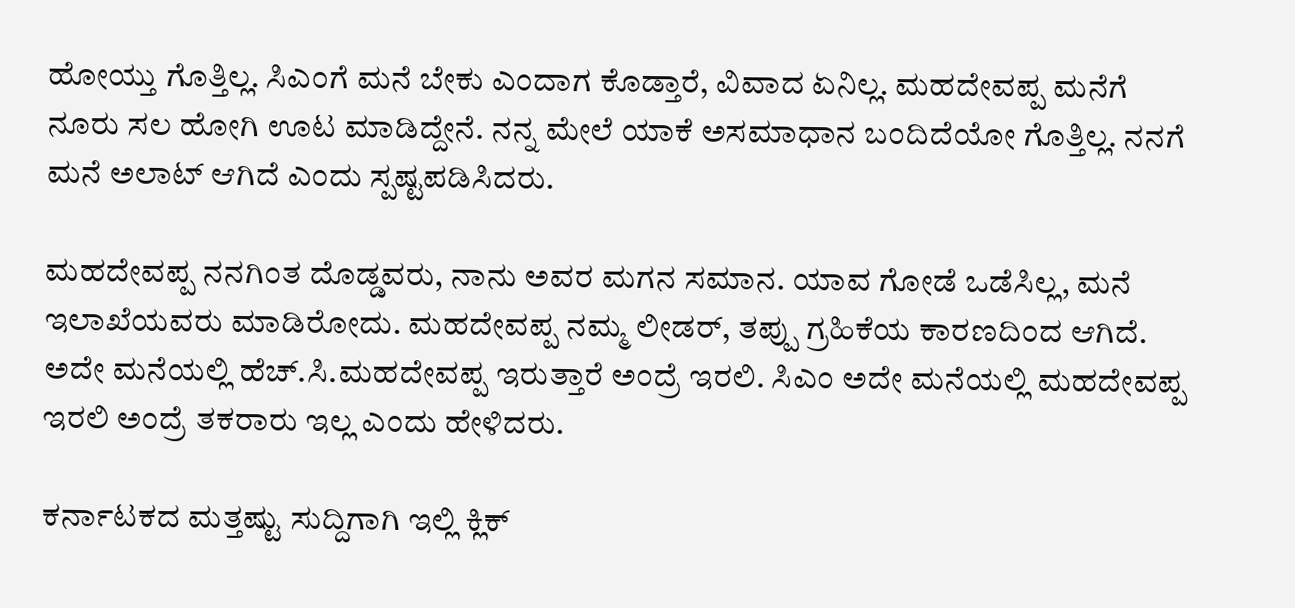ಹೋಯ್ತು ಗೊತ್ತಿಲ್ಲ. ಸಿಎಂಗೆ ಮನೆ ಬೇಕು ಎಂದಾಗ ಕೊಡ್ತಾರೆ, ವಿವಾದ ಏನಿಲ್ಲ. ಮಹದೇವಪ್ಪ ಮನೆಗೆ ನೂರು ಸಲ ಹೋಗಿ ಊಟ ಮಾಡಿದ್ದೇನೆ. ನನ್ನ ಮೇಲೆ ಯಾಕೆ ಅಸಮಾಧಾನ ಬಂದಿದೆಯೋ ಗೊತ್ತಿಲ್ಲ. ನನಗೆ ಮನೆ ಅಲಾಟ್ ಆಗಿದೆ ಎಂದು ಸ್ಪಷ್ಟಪಡಿಸಿದರು.

ಮಹದೇವಪ್ಪ ನನಗಿಂತ ದೊಡ್ಡವರು, ನಾನು ಅವರ ಮಗನ ಸಮಾನ. ಯಾವ ಗೋಡೆ ಒಡೆಸಿಲ್ಲ, ಮನೆ ಇಲಾಖೆಯವರು ಮಾಡಿರೋದು. ಮಹದೇವಪ್ಪ ನಮ್ಮ ಲೀಡರ್, ತಪ್ಪು ಗ್ರಹಿಕೆ‌ಯ ಕಾರಣದಿಂದ ಆಗಿದೆ. ಅದೇ ಮನೆಯಲ್ಲಿ ಹೆಚ್.ಸಿ.ಮಹದೇವಪ್ಪ ಇರುತ್ತಾರೆ ಅಂದ್ರೆ ಇರಲಿ. ಸಿಎಂ ಅದೇ ಮನೆಯಲ್ಲಿ ಮಹದೇವಪ್ಪ ಇರಲಿ ಅಂದ್ರೆ ತಕರಾರು ಇಲ್ಲ ಎಂದು ಹೇಳಿದರು.

ಕರ್ನಾಟಕದ ಮತ್ತಷ್ಟು ಸುದ್ದಿಗಾಗಿ ಇಲ್ಲಿ ಕ್ಲಿಕ್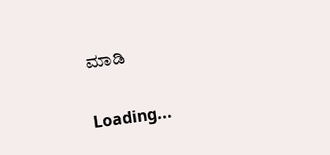ಮಾಡಿ

Loading...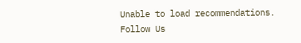Unable to load recommendations.
Follow Us